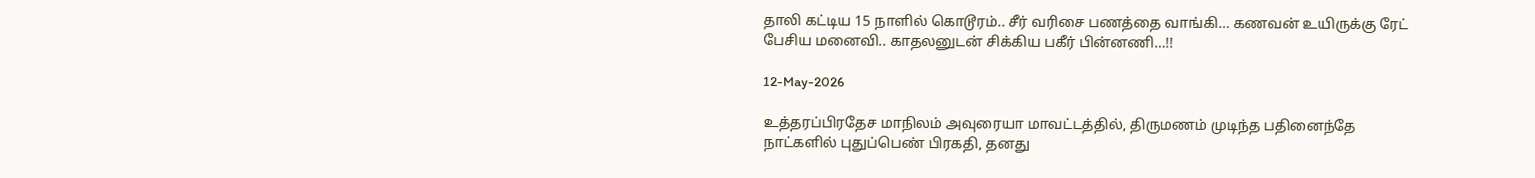தாலி கட்டிய 15 நாளில் கொடூரம்.. சீர் வரிசை பணத்தை வாங்கி… கணவன் உயிருக்கு ரேட் பேசிய மனைவி.. காதலனுடன் சிக்கிய பகீர் பின்னணி…!!

12-May-2026

உத்தரப்பிரதேச மாநிலம் அவுரையா மாவட்டத்தில், திருமணம் முடிந்த பதினைந்தே நாட்களில் புதுப்பெண் பிரகதி, தனது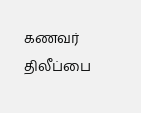கணவர் திலீப்பை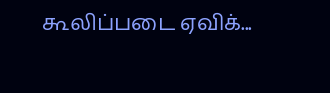கூலிப்படை ஏவிக்...